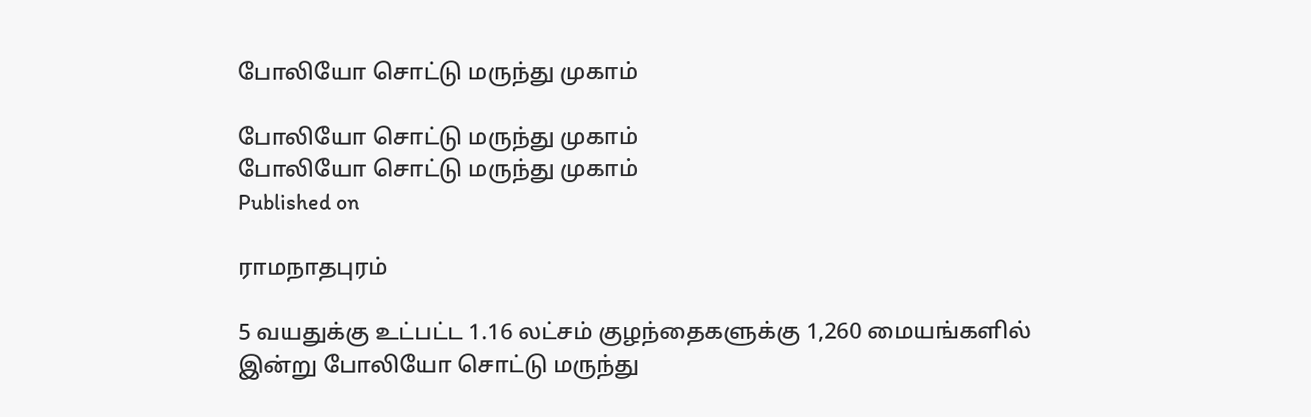போலியோ சொட்டு மருந்து முகாம்

போலியோ சொட்டு மருந்து முகாம்
போலியோ சொட்டு மருந்து முகாம்
Published on

ராமநாதபுரம்

5 வயதுக்கு உட்பட்ட 1.16 லட்சம் குழந்தைகளுக்கு 1,260 மையங்களில் இன்று போலியோ சொட்டு மருந்து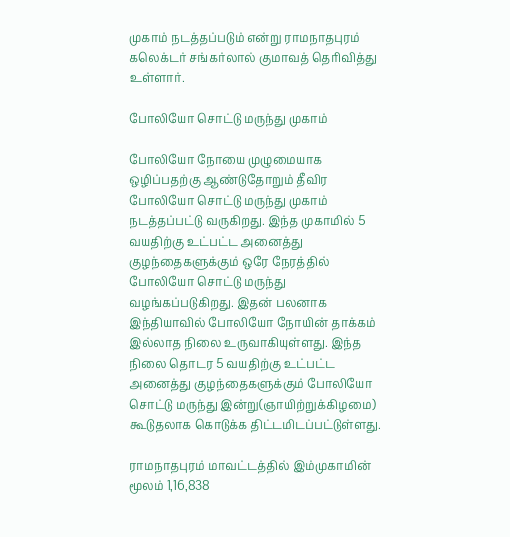முகாம் நடத்தப்படும் என்று ராமநாதபுரம் கலெக்டர் சங்கர்லால் குமாவத் தெரிவித்து உள்ளார்.

போலியோ சொட்டு மருந்து முகாம்

போலியோ நோயை முழுமையாக ஒழிப்பதற்கு ஆண்டுதோறும் தீவிர போலியோ சொட்டு மருந்து முகாம் நடத்தப்பட்டு வருகிறது. இந்த முகாமில் 5 வயதிற்கு உட்பட்ட அனைத்து குழந்தைகளுக்கும் ஒரே நேரத்தில் போலியோ சொட்டு மருந்து வழங்கப்படுகிறது. இதன் பலனாக இந்தியாவில் போலியோ நோயின் தாக்கம் இல்லாத நிலை உருவாகியுள்ளது. இந்த நிலை தொடர 5 வயதிற்கு உட்பட்ட அனைத்து குழந்தைகளுக்கும் போலியோ சொட்டு மருந்து இன்று(ஞாயிற்றுக்கிழமை) கூடுதலாக கொடுக்க திட்டமிடப்பட்டுள்ளது.

ராமநாதபுரம் மாவட்டத்தில் இம்முகாமின் மூலம் 1,16,838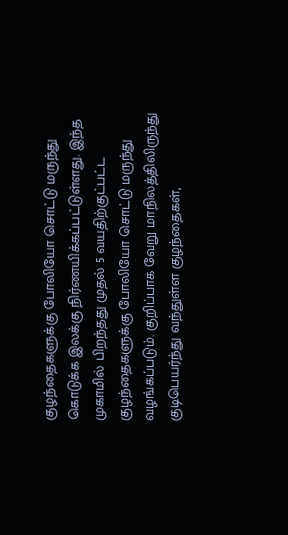குழந்தைகளுக்கு போலியோ சொட்டு மருந்து கொடுக்க இலக்கு நிர்ணயிக்கப்பட்டுள்ளது. இந்த முகாமில் பிறந்தது முதல் 5 வயதிற்குட்பட்ட குழந்தைகளுக்கு போலியோ சொட்டு மருந்து வழங்கப்படும். குறிப்பாக வேறு மாநிலத்திலிருந்து குடிபெயர்ந்து வந்துள்ள குழந்தைகள்,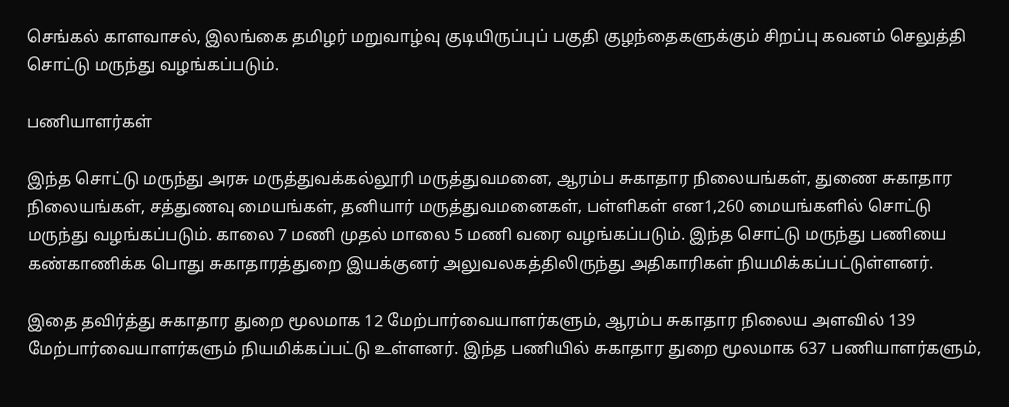செங்கல் காளவாசல், இலங்கை தமிழர் மறுவாழ்வு குடியிருப்புப் பகுதி குழந்தைகளுக்கும் சிறப்பு கவனம் செலுத்தி சொட்டு மருந்து வழங்கப்படும்.

பணியாளர்கள்

இந்த சொட்டு மருந்து அரசு மருத்துவக்கல்லூரி மருத்துவமனை, ஆரம்ப சுகாதார நிலையங்கள், துணை சுகாதார நிலையங்கள், சத்துணவு மையங்கள், தனியார் மருத்துவமனைகள், பள்ளிகள் என1,260 மையங்களில் சொட்டு மருந்து வழங்கப்படும். காலை 7 மணி முதல் மாலை 5 மணி வரை வழங்கப்படும். இந்த சொட்டு மருந்து பணியை கண்காணிக்க பொது சுகாதாரத்துறை இயக்குனர் அலுவலகத்திலிருந்து அதிகாரிகள் நியமிக்கப்பட்டுள்ளனர்.

இதை தவிர்த்து சுகாதார துறை மூலமாக 12 மேற்பார்வையாளர்களும், ஆரம்ப சுகாதார நிலைய அளவில் 139 மேற்பார்வையாளர்களும் நியமிக்கப்பட்டு உள்ளனர். இந்த பணியில் சுகாதார துறை மூலமாக 637 பணியாளர்களும்,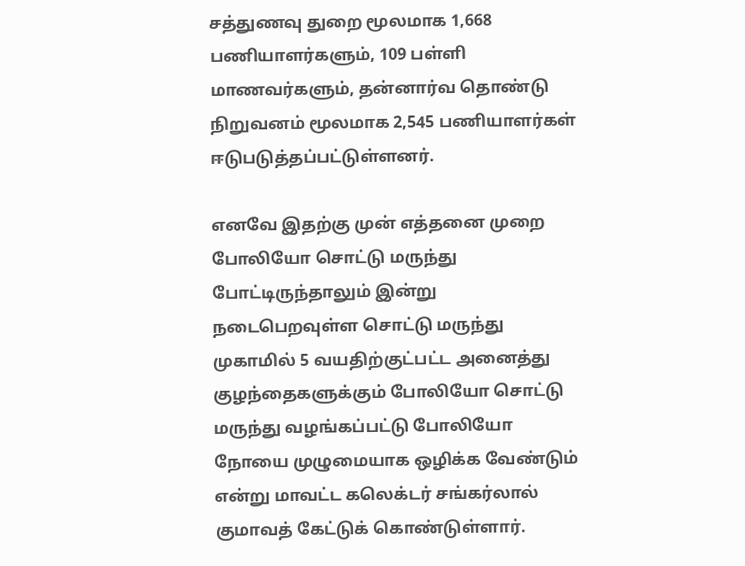சத்துணவு துறை மூலமாக 1,668 பணியாளர்களும், 109 பள்ளி மாணவர்களும், தன்னார்வ தொண்டு நிறுவனம் மூலமாக 2,545 பணியாளர்கள் ஈடுபடுத்தப்பட்டுள்ளனர்.

எனவே இதற்கு முன் எத்தனை முறை போலியோ சொட்டு மருந்து போட்டிருந்தாலும் இன்று நடைபெறவுள்ள சொட்டு மருந்து முகாமில் 5 வயதிற்குட்பட்ட அனைத்து குழந்தைகளுக்கும் போலியோ சொட்டு மருந்து வழங்கப்பட்டு போலியோ நோயை முழுமையாக ஒழிக்க வேண்டும் என்று மாவட்ட கலெக்டர் சங்கர்லால் குமாவத் கேட்டுக் கொண்டுள்ளார்.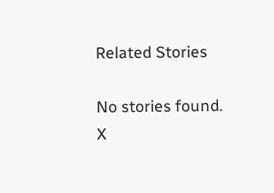Related Stories

No stories found.
X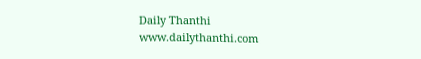Daily Thanthi
www.dailythanthi.com